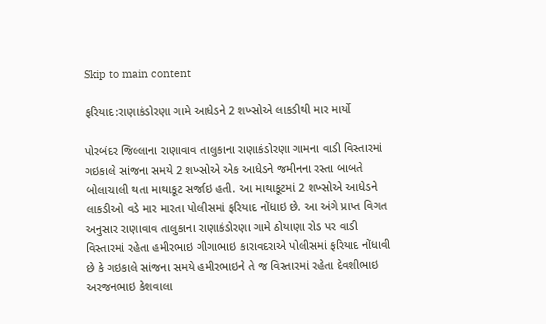Skip to main content

ફરિયાદ:રાણાકંડોરણા ગામે આધેડને 2 શખ્સોએ લાકડીથી માર માર્યો

પોરબંદર જિલ્લાના રાણાવાવ તાલુકાના રાણાકંડોરણા ગામના વાડી વિસ્તારમાં ગઇકાલે સાંજના સમયે 2 શખ્સોએ એક આધેડને જમીનના રસ્તા બાબતે બોલાચાલી થતા માથાકૂટ સર્જાઇ હતી. આ માથાકૂટમાં 2 શખ્સોએ આધેડને લાકડીઓ વડે માર મારતા પોલીસમાં ફરિયાદ નોંધાઇ છે. આ અંગે પ્રાપ્ત વિગત અનુસાર રાણાવાવ તાલુકાના રાણાકંડોરણા ગામે ઠોયાણા રોડ પર વાડી વિસ્તારમાં રહેતા હમીરભાઇ ગીગાભાઇ કારાવદરાએ પોલીસમાં ફરિયાદ નોંધાવી છે કે ગઇકાલે સાંજના સમયે હમીરભાઇને તે જ વિસ્તારમાં રહેતા દેવશીભાઇ અરજનભાઇ કેશવાલા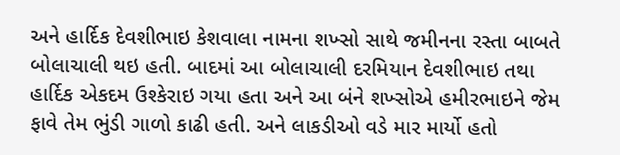અને હાર્દિક દેવશીભાઇ કેશવાલા નામના શખ્સો સાથે જમીનના રસ્તા બાબતે બોલાચાલી થઇ હતી. બાદમાં આ બોલાચાલી દરમિયાન દેવશીભાઇ તથા હાર્દિક એકદમ ઉશ્કેરાઇ ગયા હતા અને આ બંને શખ્સોએ હમીરભાઇને જેમ ફાવે તેમ ભુંડી ગાળો કાઢી હતી. અને લાકડીઓ વડે માર માર્યો હતો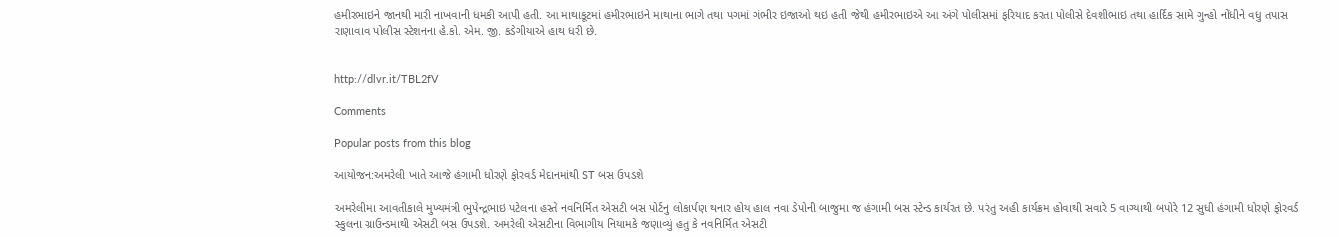હમીરભાઇને જાનથી મારી નાખવાની ધમકી આપી હતી. આ માથાકૂટમાં હમીરભાઇને માથાના ભાગે તથા પગમાં ગંભીર ઇજાઓ થઇ હતી જેથી હમીરભાઇએ આ અંગે પોલીસમાં ફરિયાદ કરતા પોલીસે દેવશીભાઇ તથા હાર્દિક સામે ગુન્હો નોંધીને વધુ તપાસ રાણાવાવ પોલીસ સ્ટેશનના હે.કો. એમ. જી. કડેગીયાએ હાથ ધરી છે.


http://dlvr.it/TBL2fV

Comments

Popular posts from this blog

આયોજન:અમરેલી ખાતે આજે હંગામી ધોરણે ફોરવર્ડ મેદાનમાંથી ST બસ ઉપડશે

અમરેલીમા આવતીકાલે મુખ્યમંત્રી ભુપેન્દ્રભાઇ પટેલના હસ્તે નવનિર્મિત એસટી બસ પોર્ટનુ લોકાર્પણ થનાર હોય હાલ નવા ડેપોની બાજુમા જ હંગામી બસ સ્ટેન્ડ કાર્યરત છે. પરંતુ અહી કાર્યક્રમ હોવાથી સવારે 5 વાગ્યાથી બપોરે 12 સુધી હંગામી ધોરણે ફોરવર્ડ સ્કુલના ગ્રાઉન્ડમાથી એસટી બસ ઉપડશે. અમરેલી એસટીના વિભાગીય નિયામકે જણાવ્યું હતુ કે નવનિર્મિત એસટી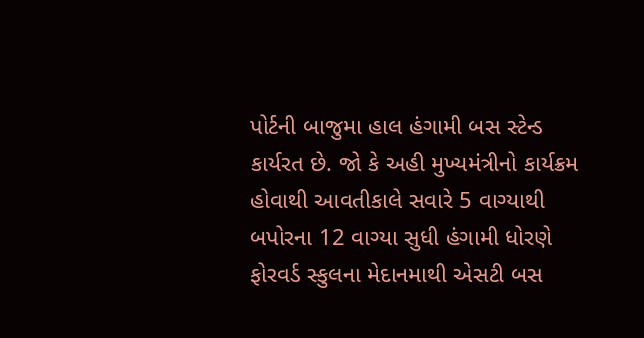પોર્ટની બાજુમા હાલ હંગામી બસ સ્ટેન્ડ કાર્યરત છે. જો કે અહી મુખ્યમંત્રીનો કાર્યક્રમ હોવાથી આવતીકાલે સવારે 5 વાગ્યાથી બપોરના 12 વાગ્યા સુધી હંગામી ધોરણે ફોરવર્ડ સ્કુલના મેદાનમાથી એસટી બસ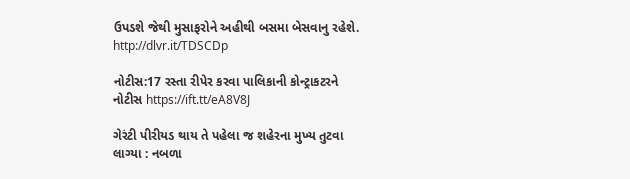ઉપડશે જેથી મુસાફરોને અહીથી બસમા બેસવાનુ રહેશે. http://dlvr.it/TDSCDp

નોટીસ:17 રસ્તા રીપેર કરવા પાલિકાની કોન્ટ્રાકટરને નોટીસ https://ift.tt/eA8V8J

ગેરંટી પીરીયડ થાય તે પહેલા જ શહેરના મુખ્ય તુટવા લાગ્યા : નબળા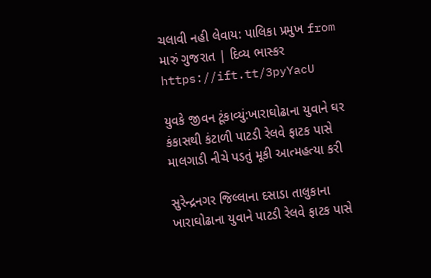ચલાવી નહી લેવાય: પાલિકા પ્રમુખ from મારું ગુજરાત | દિવ્ય ભાસ્કર https://ift.tt/3pyYacU

યુવકે જીવન ટૂંકાવ્યું:ખારાઘોઢાના યુવાને ઘર કંકાસથી કંટાળી પાટડી રેલવે ફાટક પાસે માલગાડી નીચે પડતું મૂકી આત્મહત્યા કરી

સુરેન્દ્રનગર જિલ્લાના દસાડા તાલુકાના ખારાઘોઢાના યુવાને પાટડી રેલવે ફાટક પાસે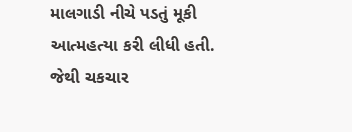માલગાડી નીચે પડતું મૂકી આત્મહત્યા કરી લીધી હતી. જેથી ચકચાર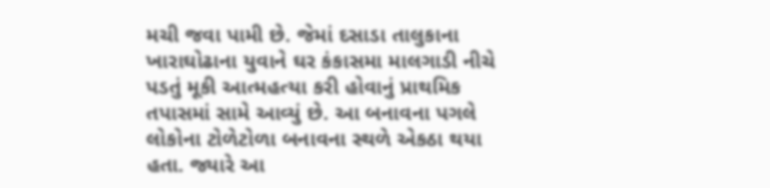મચી જવા પામી છે. જેમાં દસાડા તાલુકાના ખારાઘોઢાના યુવાને ઘર કંકાસમા માલગાડી નીચે પડતું મૂકી આત્મહત્યા કરી હોવાનું પ્રાથમિક તપાસમાં સામે આવ્યું છે. આ બનાવના પગલે લોકોના ટોળેટોળા બનાવના સ્થળે એકઠા થયા હતા. જ્યારે આ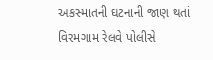અકસ્માતની ઘટનાની જાણ થતાં વિરમગામ રેલવે પોલીસે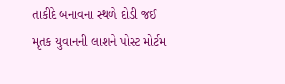તાકીદે બનાવના સ્થળે દોડી જઈ મૃતક યુવાનની લાશને પોસ્ટ મોર્ટમ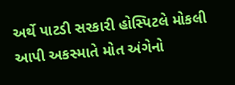અર્થે પાટડી સરકારી હોસ્પિટલે મોકલી આપી અકસ્માતે મોત અંગેનો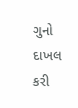ગુનો દાખલ કરી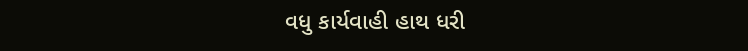વધુ કાર્યવાહી હાથ ધરી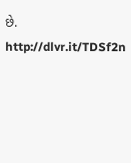છે. http://dlvr.it/TDSf2n